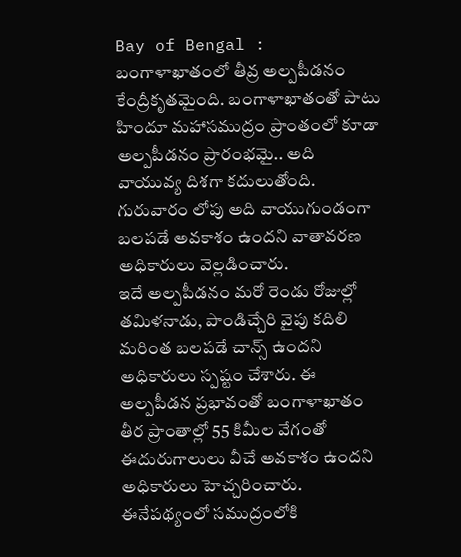Bay of Bengal : బంగాళాఖాతంలో తీవ్ర అల్పపీడనం కేంద్రీకృతమైంది. బంగాళాఖాతంతో పాటు హిందూ మహాసముద్రం ప్రాంతంలో కూడా అల్పపీడనం ప్రారంభమై.. అది వాయువ్య దిశగా కదులుతోంది. గురువారం లోపు అది వాయుగుండంగా బలపడే అవకాశం ఉందని వాతావరణ అధికారులు వెల్లడించారు.
ఇదే అల్పపీడనం మరో రెండు రోజుల్లో తమిళనాడు, పాండిచ్చేరి వైపు కదిలి మరింత బలపడే చాన్స్ ఉందని అధికారులు స్పష్టం చేశారు. ఈ అల్పపీడన ప్రభావంతో బంగాళాఖాతం తీర ప్రాంతాల్లో 55 కిమీల వేగంతో ఈదురుగాలులు వీచే అవకాశం ఉందని అధికారులు హెచ్చరించారు. ఈనేపథ్యంలో సముద్రంలోకి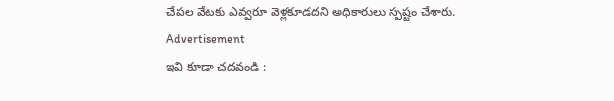చేపల వేటకు ఎవ్వరూ వెళ్లకూడదని అధికారులు స్పష్టం చేశారు.
Advertisement
ఇవి కూడా చదవండి :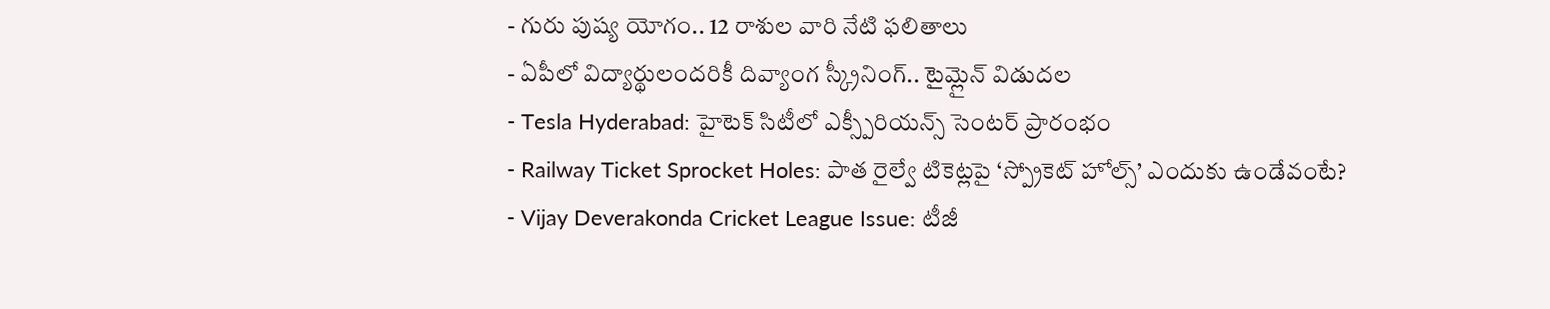- గురు పుష్య యోగం.. 12 రాశుల వారి నేటి ఫలితాలు
- ఏపీలో విద్యార్థులందరికీ దివ్యాంగ స్క్రీనింగ్.. టైమ్లైన్ విడుదల
- Tesla Hyderabad: హైటెక్ సిటీలో ఎక్స్పీరియన్స్ సెంటర్ ప్రారంభం
- Railway Ticket Sprocket Holes: పాత రైల్వే టికెట్లపై ‘స్ప్రోకెట్ హోల్స్’ ఎందుకు ఉండేవంటే?
- Vijay Deverakonda Cricket League Issue: టీజీ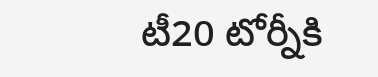టీ20 టోర్నీకి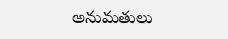అనుమతులు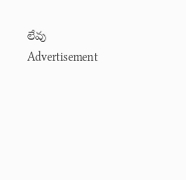లేవు
Advertisement